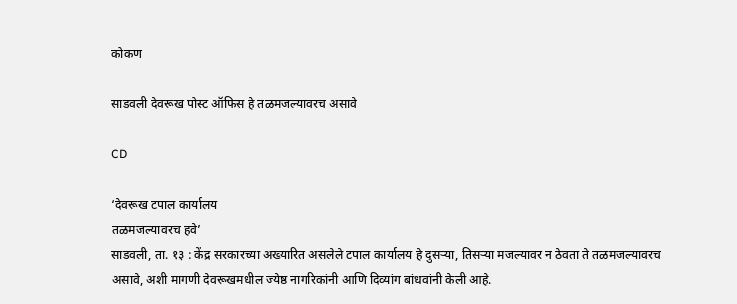कोकण

साडवली देवरूख पोस्ट ऑफिस हे तळमजल्यावरच असावे

CD

‘देवरूख टपाल कार्यालय
तळमजल्यावरच हवे’
साडवली, ता. १३ : केंद्र सरकारच्या अख्यारित असलेले टपाल कार्यालय हे दुसऱ्या, तिसऱ्या मजल्यावर न ठेवता ते तळमजल्यावरच असावे, अशी मागणी देवरूखमधील ज्येष्ठ नागरिकांनी आणि दिव्यांग बांधवांनी केली आहे.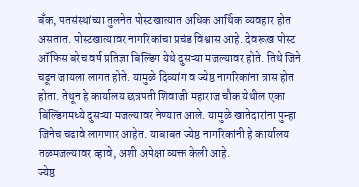बॅंक, पतसंस्थांच्या तुलनेत पोस्टखात्यात अधिक आर्थिक व्यवहार होत असतात. पोस्टखात्यावर नागरिकांचा प्रचंड विश्वास आहे. देवरूख पोस्ट ऑफिस बरेच वर्ष प्रतिज्ञा बिल्डिंग येथे दुसऱ्या मजल्यावर होते. तिथे जिने चढून जायला लागत होते. यामुळे दिव्यांग व ज्येष्ठ नागरिकांना त्रास होत होता. तेथून हे कार्यालय छत्रपती शिवाजी महाराज चौक येथील एका बिल्डिंगमध्ये दुसऱ्या मजल्यावर नेण्यात आले. यामुळे खातेदारांना पुन्हा जिनेच चढावे लागणार आहेत. याबाबत ज्येष्ठ नागरिकांनी हे कार्यालय तळमजल्यावर व्हावे, अशी अपेक्षा व्यक्त केली आहे.
ज्येष्ठ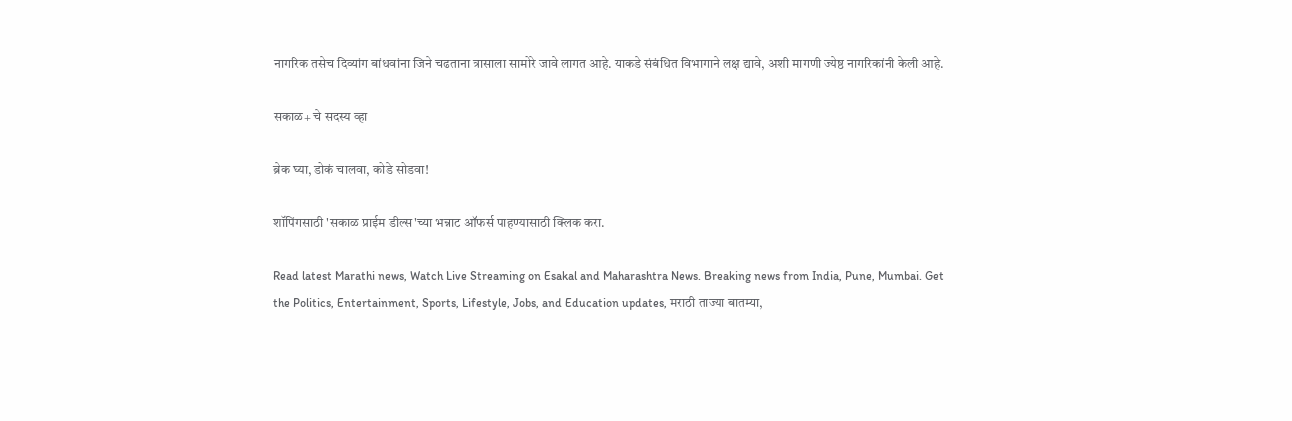नागरिक तसेच दिव्यांग बांधवांना जिने चढताना त्रासाला सामोरे जावे लागत आहे. याकडे संबंधित विभागाने लक्ष द्यावे, अशी मागणी ज्येष्ठ नागरिकांनी केली आहे.

सकाळ+ चे सदस्य व्हा

ब्रेक घ्या, डोकं चालवा, कोडे सोडवा!

शॉपिंगसाठी 'सकाळ प्राईम डील्स'च्या भन्नाट ऑफर्स पाहण्यासाठी क्लिक करा.

Read latest Marathi news, Watch Live Streaming on Esakal and Maharashtra News. Breaking news from India, Pune, Mumbai. Get the Politics, Entertainment, Sports, Lifestyle, Jobs, and Education updates, मराठी ताज्या बातम्या,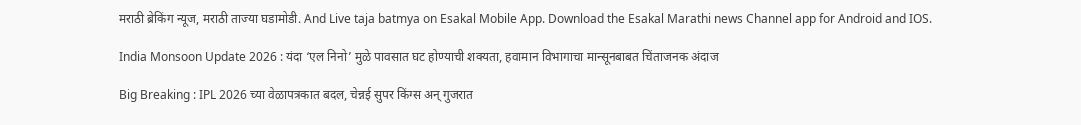मराठी ब्रेकिंग न्यूज, मराठी ताज्या घडामोडी. And Live taja batmya on Esakal Mobile App. Download the Esakal Marathi news Channel app for Android and IOS.

India Monsoon Update 2026 : यंदा ‘एल निनो’ मुळे पावसात घट होण्याची शक्यता, हवामान विभागाचा मान्सूनबाबत चिंताजनक अंदाज

Big Breaking : IPL 2026 च्या वेळापत्रकात बदल, चेन्नई सुपर किंग्स अन् गुजरात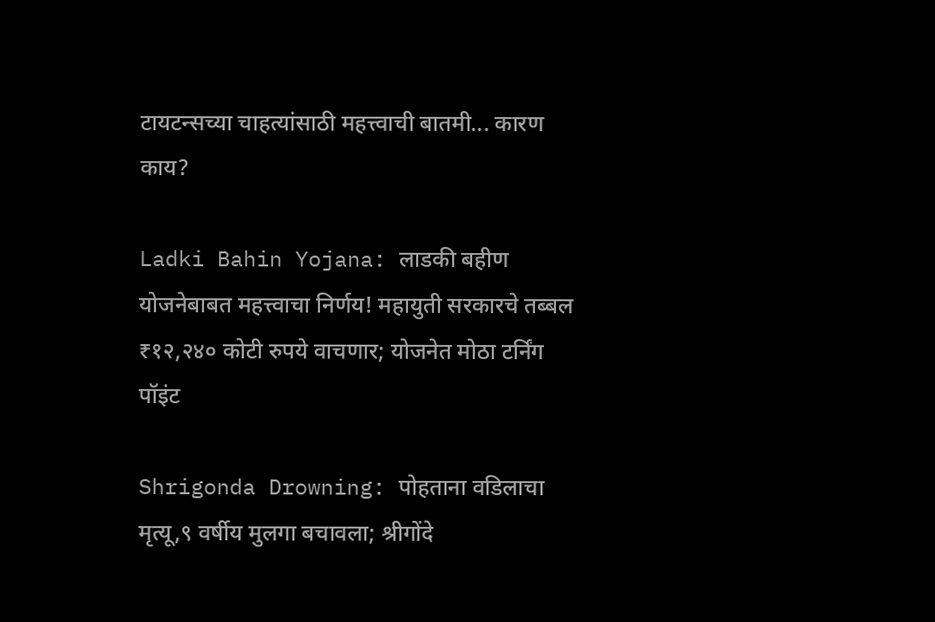टायटन्सच्या चाहत्यांसाठी महत्त्वाची बातमी... कारण काय?

Ladki Bahin Yojana: लाडकी बहीण योजनेबाबत महत्त्वाचा निर्णय! महायुती सरकारचे तब्बल ₹१२,२४० कोटी रुपये वाचणार; योजनेत मोठा टर्निंग पॉइंट

Shrigonda Drowning: पोहताना वडिलाचा मृत्यू,९ वर्षीय मुलगा बचावला; श्रीगोंदे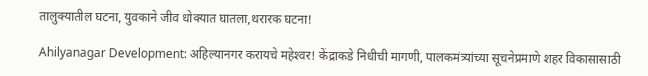तालुक्यातील घटना, युवकाने जीव धोक्यात घातला,थरारक घटना!

Ahilyanagar Development: अहिल्यानगर करायचे महेश्‍वर! केंद्राकडे निधीची मागणी, पालकमंत्र्यांच्या सूचनेप्रमाणे शहर विकासासाठी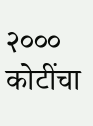२००० कोटींचा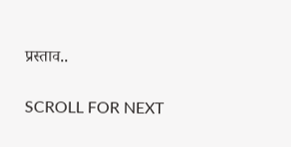प्रस्‍ताव..

SCROLL FOR NEXT